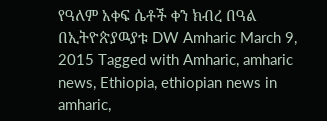የዓለም አቀፍ ሴቶች ቀን ክብረ በዓል በኢትዮጵያዉያቱ DW Amharic March 9, 2015 Tagged with Amharic, amharic news, Ethiopia, ethiopian news in amharic,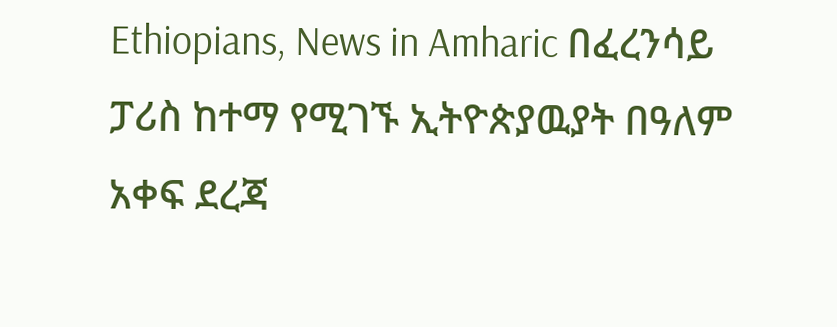Ethiopians, News in Amharic በፈረንሳይ ፓሪስ ከተማ የሚገኙ ኢትዮጵያዉያት በዓለም አቀፍ ደረጃ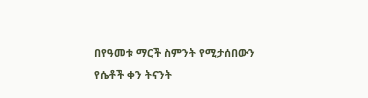በየዓመቱ ማርች ስምንት የሚታሰበውን የሴቶች ቀን ትናንት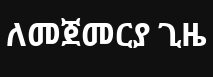ለመጀመርያ ጊዜ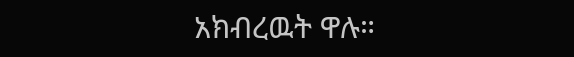አክብረዉት ዋሉ።